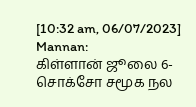[10:32 am, 06/07/2023] Mannan:
கிள்ளான் ஜூலை 6-
சொக்சோ சமூக நல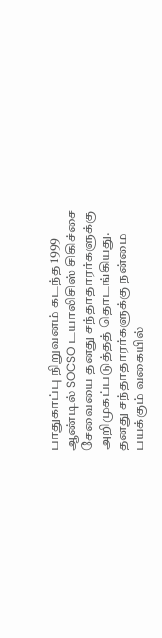பாதுகாப்பு நிறுவனம் கடந்த 1999 ஆண்டில் SOCSO டயாலிசிஸ் சிகிச்சை சேவையை தனது சந்தாதாரர்களுக்கு அறிமுகப்படுத்தத் தொடங்கியது.
தனது சந்தாதாரர்களுக்கு நன்மை பயக்கும் வகையில்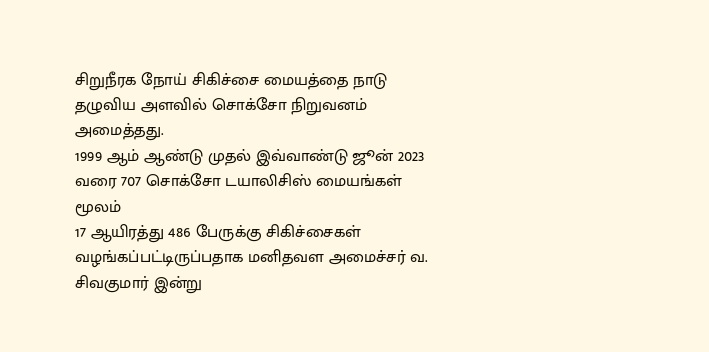சிறுநீரக நோய் சிகிச்சை மையத்தை நாடு தழுவிய அளவில் சொக்சோ நிறுவனம் அமைத்தது.
1999 ஆம் ஆண்டு முதல் இவ்வாண்டு ஜூன் 2023 வரை 707 சொக்சோ டயாலிசிஸ் மையங்கள் மூலம்
17 ஆயிரத்து 486 பேருக்கு சிகிச்சைகள் வழங்கப்பட்டிருப்பதாக மனிதவள அமைச்சர் வ. சிவகுமார் இன்று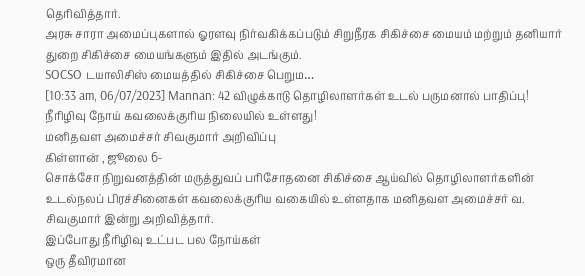தெரிவித்தார்.
அரசு சாரா அமைப்புகளால் ஓரளவு நிர்வகிக்கப்படும் சிறுநீரக சிகிச்சை மையம் மற்றும் தனியார் துறை சிகிச்சை மையங்களும் இதில் அடங்கும்.
SOCSO டயாலிசிஸ் மையத்தில் சிகிச்சை பெறும…
[10:33 am, 06/07/2023] Mannan: 42 விழுக்காடு தொழிலாளர்கள் உடல் பருமனால் பாதிப்பு!
நீரிழிவு நோய் கவலைக்குரிய நிலையில் உள்ளது!
மனிதவள அமைச்சர் சிவகுமார் அறிவிப்பு
கிள்ளான் , ஜூலை 6-
சொக்சோ நிறுவனத்தின் மருத்துவப் பரிசோதனை சிகிச்சை ஆய்வில் தொழிலாளர்களின்
உடல்நலப் பிரச்சினைகள் கவலைக்குரிய வகையில் உள்ளதாக மனிதவள அமைச்சர் வ. சிவகுமார் இன்று அறிவித்தார்.
இப்போது நீரிழிவு உட்பட பல நோய்கள்
ஒரு தீவிரமான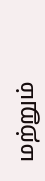மற்றும்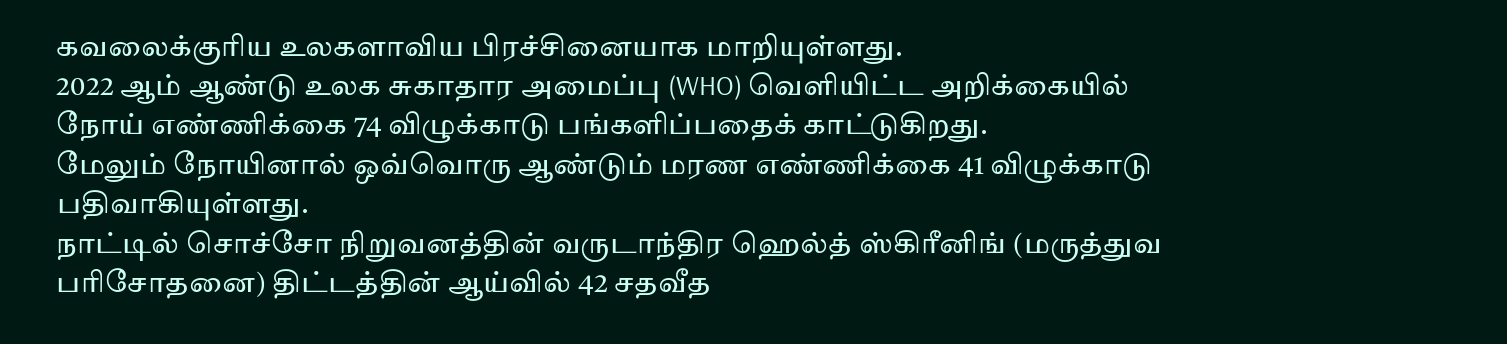கவலைக்குரிய உலகளாவிய பிரச்சினையாக மாறியுள்ளது.
2022 ஆம் ஆண்டு உலக சுகாதார அமைப்பு (WHO) வெளியிட்ட அறிக்கையில்
நோய் எண்ணிக்கை 74 விழுக்காடு பங்களிப்பதைக் காட்டுகிறது.
மேலும் நோயினால் ஒவ்வொரு ஆண்டும் மரண எண்ணிக்கை 41 விழுக்காடு பதிவாகியுள்ளது.
நாட்டில் சொச்சோ நிறுவனத்தின் வருடாந்திர ஹெல்த் ஸ்கிரீனிங் (மருத்துவ பரிசோதனை) திட்டத்தின் ஆய்வில் 42 சதவீத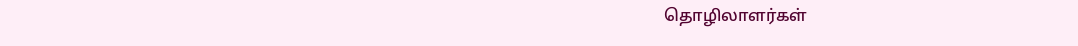தொழிலாளர்கள்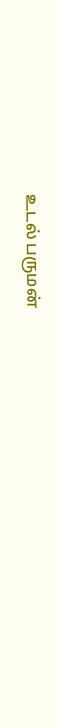உடல் பருமன்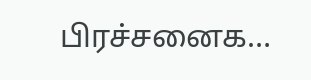பிரச்சனைக…